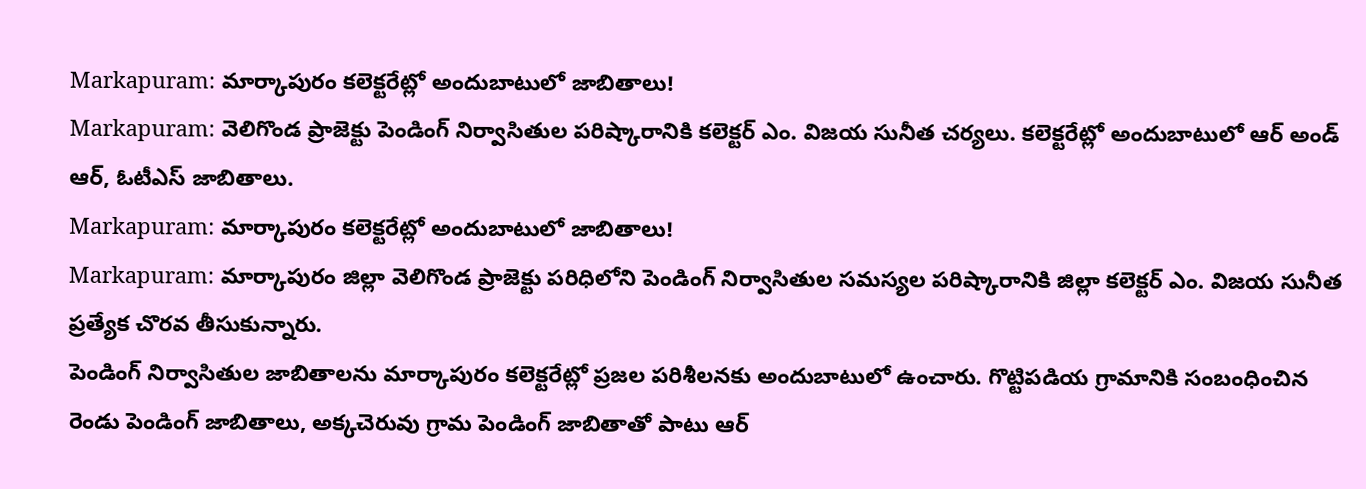Markapuram: మార్కాపురం కలెక్టరేట్లో అందుబాటులో జాబితాలు!
Markapuram: వెలిగొండ ప్రాజెక్టు పెండింగ్ నిర్వాసితుల పరిష్కారానికి కలెక్టర్ ఎం. విజయ సునీత చర్యలు. కలెక్టరేట్లో అందుబాటులో ఆర్ అండ్ ఆర్, ఓటీఎస్ జాబితాలు.
Markapuram: మార్కాపురం కలెక్టరేట్లో అందుబాటులో జాబితాలు!
Markapuram: మార్కాపురం జిల్లా వెలిగొండ ప్రాజెక్టు పరిధిలోని పెండింగ్ నిర్వాసితుల సమస్యల పరిష్కారానికి జిల్లా కలెక్టర్ ఎం. విజయ సునీత ప్రత్యేక చొరవ తీసుకున్నారు.
పెండింగ్ నిర్వాసితుల జాబితాలను మార్కాపురం కలెక్టరేట్లో ప్రజల పరిశీలనకు అందుబాటులో ఉంచారు. గొట్టిపడియ గ్రామానికి సంబంధించిన రెండు పెండింగ్ జాబితాలు, అక్కచెరువు గ్రామ పెండింగ్ జాబితాతో పాటు ఆర్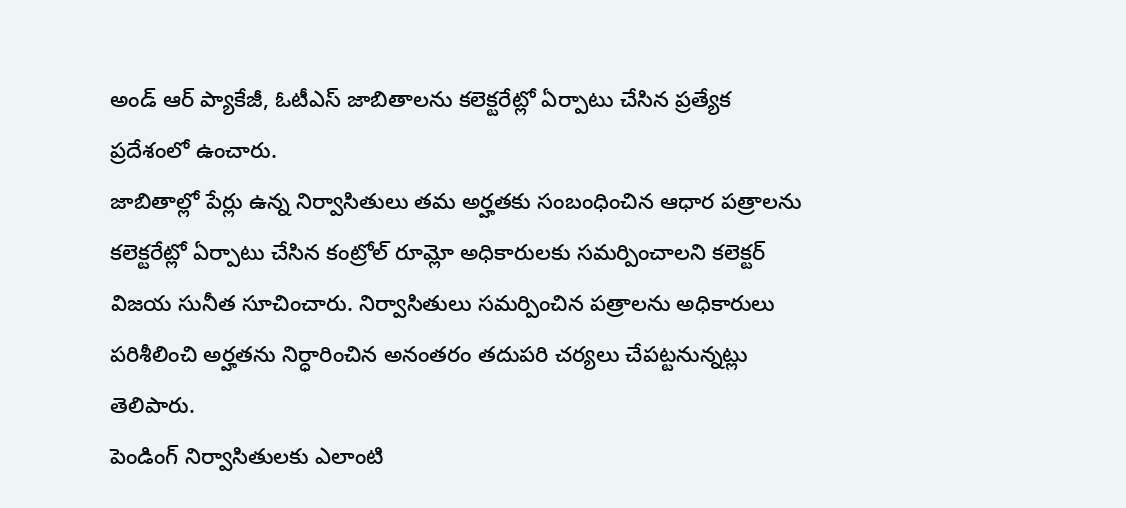అండ్ ఆర్ ప్యాకేజీ, ఓటీఎస్ జాబితాలను కలెక్టరేట్లో ఏర్పాటు చేసిన ప్రత్యేక ప్రదేశంలో ఉంచారు.
జాబితాల్లో పేర్లు ఉన్న నిర్వాసితులు తమ అర్హతకు సంబంధించిన ఆధార పత్రాలను కలెక్టరేట్లో ఏర్పాటు చేసిన కంట్రోల్ రూమ్లో అధికారులకు సమర్పించాలని కలెక్టర్ విజయ సునీత సూచించారు. నిర్వాసితులు సమర్పించిన పత్రాలను అధికారులు పరిశీలించి అర్హతను నిర్ధారించిన అనంతరం తదుపరి చర్యలు చేపట్టనున్నట్లు తెలిపారు.
పెండింగ్ నిర్వాసితులకు ఎలాంటి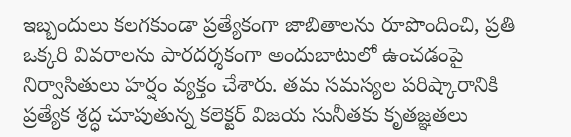ఇబ్బందులు కలగకుండా ప్రత్యేకంగా జాబితాలను రూపొందించి, ప్రతి ఒక్కరి వివరాలను పారదర్శకంగా అందుబాటులో ఉంచడంపై నిర్వాసితులు హర్షం వ్యక్తం చేశారు. తమ సమస్యల పరిష్కారానికి ప్రత్యేక శ్రద్ధ చూపుతున్న కలెక్టర్ విజయ సునీతకు కృతజ్ఞతలు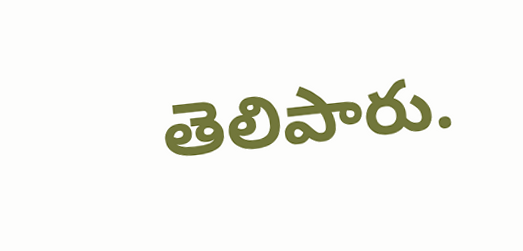తెలిపారు.